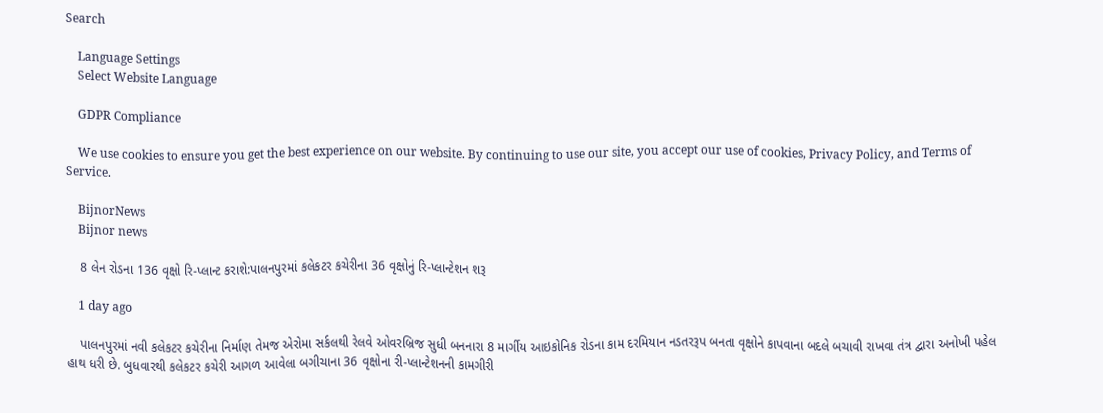Search

    Language Settings
    Select Website Language

    GDPR Compliance

    We use cookies to ensure you get the best experience on our website. By continuing to use our site, you accept our use of cookies, Privacy Policy, and Terms of Service.

    BijnorNews
    Bijnor news

    8 લેન રોડના 136 વૃક્ષો રિ-પ્લાન્ટ કરાશે:પાલનપુરમાં કલેકટર કચેરીના 36 વૃક્ષોનું રિ-પ્લાન્ટેશન શરૂ

    1 day ago

    પાલનપુરમાં નવી કલેકટર કચેરીના નિર્માણ તેમજ એરોમા સર્કલથી રેલવે ઓવરબ્રિજ સુધી બનનારા 8 માર્ગીય આઇકોનિક રોડના કામ દરમિયાન નડતરરૂપ બનતા વૃક્ષોને કાપવાના બદલે બચાવી રાખવા તંત્ર દ્વારા અનોખી પહેલ હાથ ધરી છે. બુધવારથી કલેકટર કચેરી આગળ આવેલા બગીચાના 36 વૃક્ષોના રી-પ્લાન્ટેશનની કામગીરી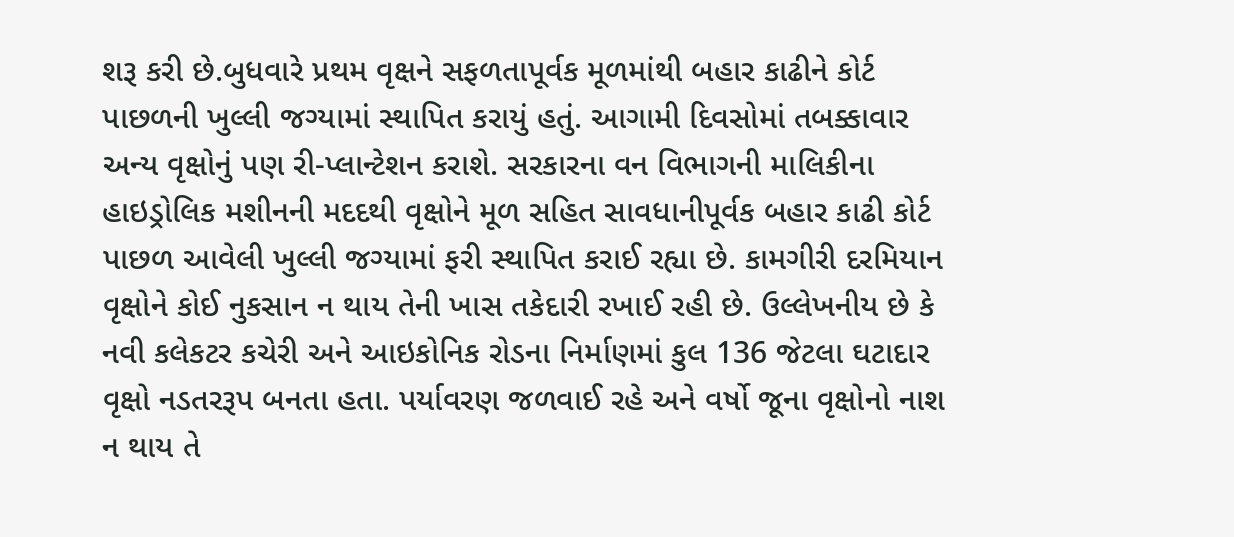શરૂ કરી છે.બુધવારે પ્રથમ વૃક્ષને સફળતાપૂર્વક મૂળમાંથી બહાર કાઢીને કોર્ટ પાછળની ખુલ્લી જગ્યામાં સ્થાપિત કરાયું હતું. આગામી દિવસોમાં તબક્કાવાર અન્ય વૃક્ષોનું પણ રી-પ્લાન્ટેશન કરાશે. સરકારના વન વિભાગની માલિકીના હાઇડ્રોલિક મશીનની મદદથી વૃક્ષોને મૂળ સહિત સાવધાનીપૂર્વક બહાર કાઢી કોર્ટ પાછળ આવેલી ખુલ્લી જગ્યામાં ફરી સ્થાપિત કરાઈ રહ્યા છે. કામગીરી દરમિયાન વૃક્ષોને કોઈ નુકસાન ન થાય તેની ખાસ તકેદારી રખાઈ રહી છે. ઉલ્લેખનીય છે કે નવી કલેકટર કચેરી અને આઇકોનિક રોડના નિર્માણમાં કુલ 136 જેટલા ઘટાદાર વૃક્ષો નડતરરૂપ બનતા હતા. પર્યાવરણ જળવાઈ રહે અને વર્ષો જૂના વૃક્ષોનો નાશ ન થાય તે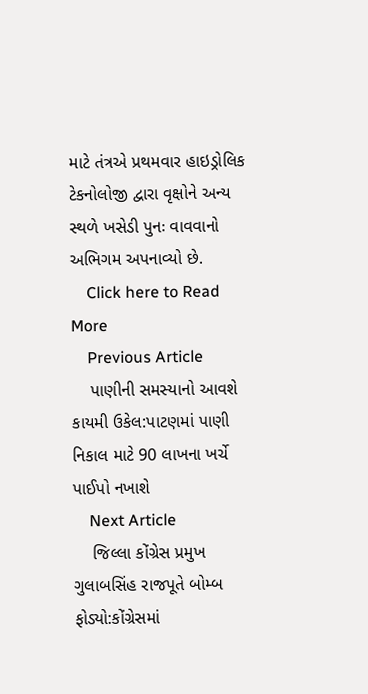માટે તંત્રએ પ્રથમવાર હાઇડ્રોલિક ટેકનોલોજી દ્વારા વૃક્ષોને અન્ય સ્થળે ખસેડી પુનઃ વાવવાનો અભિગમ અપનાવ્યો છે.
    Click here to Read More
    Previous Article
    પાણીની સમસ્યાનો આવશે કાયમી ઉકેલ:પાટણમાં પાણી નિકાલ માટે 90 લાખના ખર્ચે પાઈપો નખાશે
    Next Article
    જિલ્લા કોંગ્રેસ પ્રમુખ ગુલાબસિંહ રાજપૂતે બોમ્બ ફોડ્યો:કોંગ્રેસમાં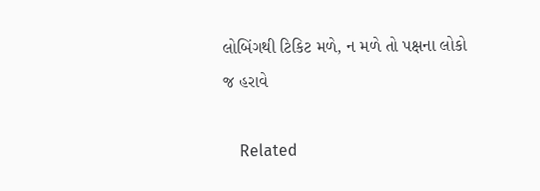લોબિંગથી ટિકિટ મળે, ન મળે તો પક્ષના લોકો જ હરાવે

    Related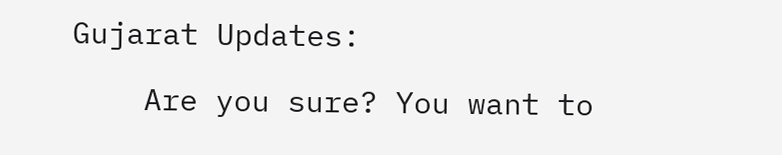Gujarat Updates:

    Are you sure? You want to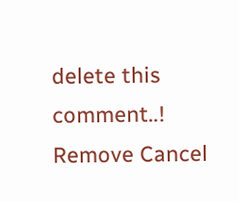delete this comment..! Remove Cancel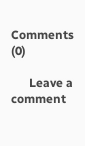Comments (0)

      Leave a comment